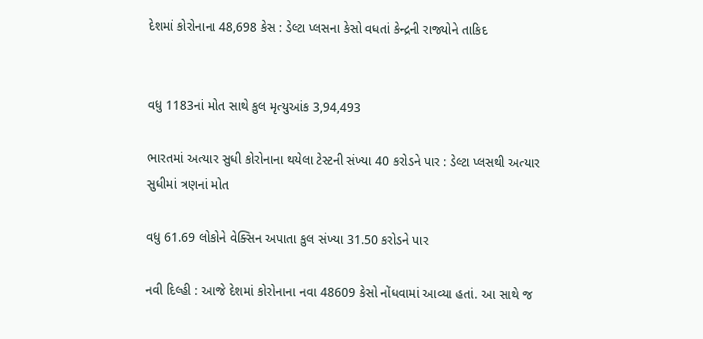દેશમાં કોરોનાના 48,698 કેસ : ડેલ્ટા પ્લસના કેસો વધતાં કેન્દ્રની રાજ્યોને તાકિદ


વધુ 1183નાં મોત સાથે કુલ મૃત્યુઆંક 3,94,493

ભારતમાં અત્યાર સુધી કોરોનાના થયેલા ટેસ્ટની સંખ્યા 40 કરોડને પાર : ડેલ્ટા પ્લસથી અત્યાર સુધીમાં ત્રણનાં મોત

વધુ 61.69 લોકોને વેક્સિન અપાતા કુલ સંખ્યા 31.50 કરોડને પાર

નવી દિલ્હી : આજે દેશમાં કોરોનાના નવા 48609 કેસો નોંધવામાં આવ્યા હતાં. આ સાથે જ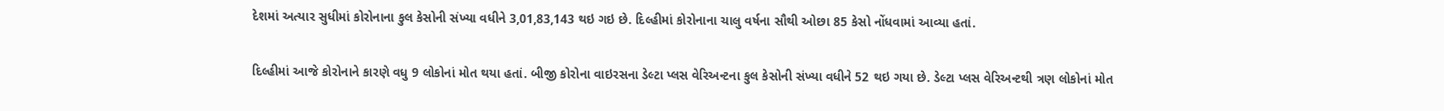દેશમાં અત્યાર સુધીમાં કોરોનાના કુલ કેસોની સંખ્યા વધીને 3,01,83,143 થઇ ગઇ છે. દિલ્હીમાં કોરોનાના ચાલુ વર્ષના સૌથી ઓછા 85 કેસો નોંધવામાં આવ્યા હતાં.

દિલ્હીમાં આજે કોરોનાને કારણે વધુ 9 લોકોનાં મોત થયા હતાં. બીજી કોરોના વાઇરસના ડેલ્ટા પ્લસ વેરિઅન્ટના કુલ કેસોની સંખ્યા વધીને 52 થઇ ગયા છે. ડેલ્ટા પ્લસ વેરિઅન્ટથી ત્રણ લોકોનાં મોત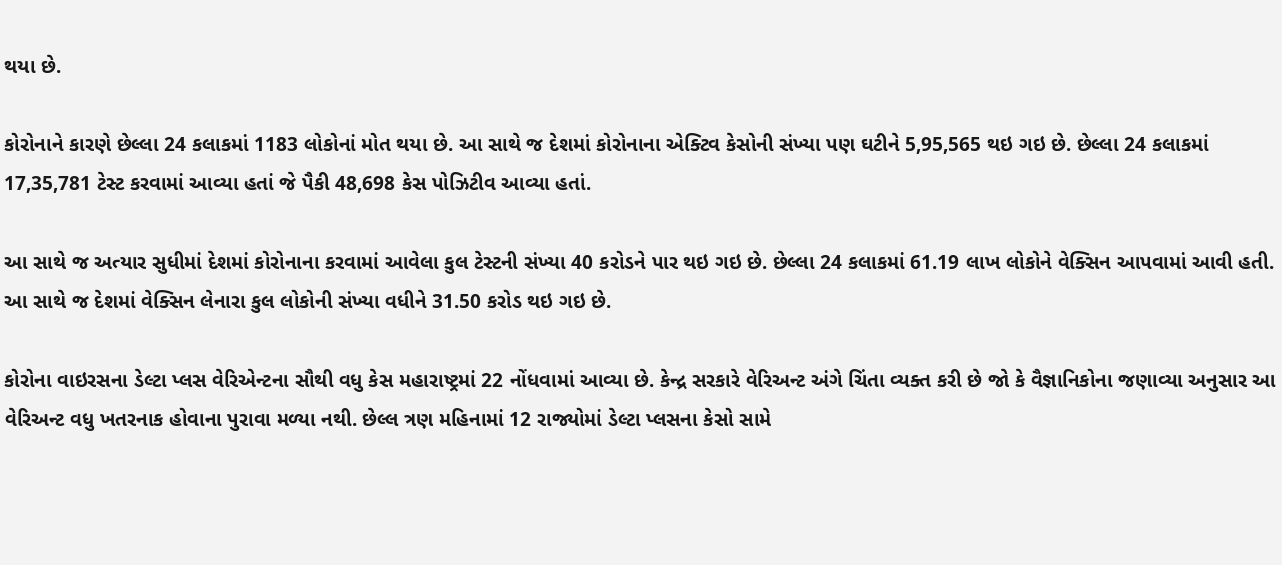થયા છે.

કોરોનાને કારણે છેલ્લા 24 કલાકમાં 1183 લોકોનાં મોત થયા છે. આ સાથે જ દેશમાં કોરોનાના એક્ટિવ કેસોની સંખ્યા પણ ઘટીને 5,95,565 થઇ ગઇ છે. છેલ્લા 24 કલાકમાં 17,35,781 ટેસ્ટ કરવામાં આવ્યા હતાં જે પૈકી 48,698 કેસ પોઝિટીવ આવ્યા હતાં.

આ સાથે જ અત્યાર સુધીમાં દેશમાં કોરોનાના કરવામાં આવેલા કુલ ટેસ્ટની સંખ્યા 40 કરોડને પાર થઇ ગઇ છે. છેલ્લા 24 કલાકમાં 61.19 લાખ લોકોને વેક્સિન આપવામાં આવી હતી. આ સાથે જ દેશમાં વેક્સિન લેનારા કુલ લોકોની સંખ્યા વધીને 31.50 કરોડ થઇ ગઇ છે.

કોરોના વાઇરસના ડેલ્ટા પ્લસ વેરિએન્ટના સૌથી વધુ કેસ મહારાષ્ટ્રમાં 22 નોંધવામાં આવ્યા છે. કેન્દ્ર સરકારે વેરિઅન્ટ અંગે ચિંતા વ્યક્ત કરી છે જો કે વૈજ્ઞાનિકોના જણાવ્યા અનુસાર આ વેરિઅન્ટ વધુ ખતરનાક હોવાના પુરાવા મળ્યા નથી. છેલ્લ ત્રણ મહિનામાં 12 રાજ્યોમાં ડેલ્ટા પ્લસના કેસો સામે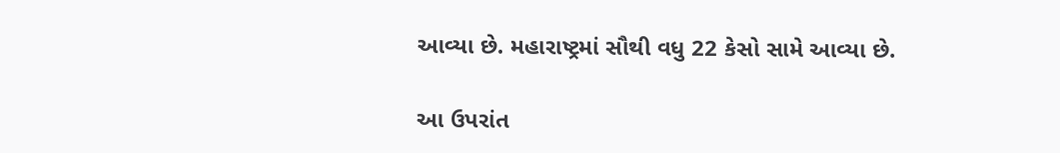આવ્યા છે. મહારાષ્ટ્રમાં સૌથી વધુ 22 કેસો સામે આવ્યા છે.

આ ઉપરાંત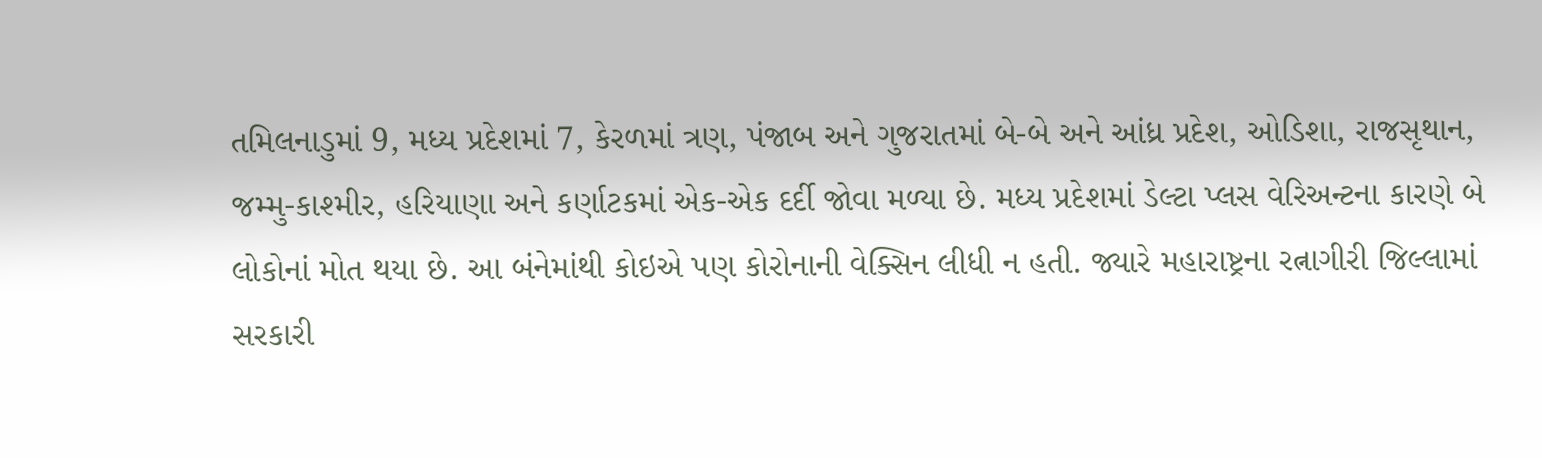તમિલનાડુમાં 9, મધ્ય પ્રદેશમાં 7, કેરળમાં ત્રણ, પંજાબ અને ગુજરાતમાં બે-બે અને આંધ્ર પ્રદેશ, ઓડિશા, રાજસૃથાન, જમ્મુ-કાશ્મીર, હરિયાણા અને કર્ણાટકમાં એક-એક દર્દી જોવા મળ્યા છે. મધ્ય પ્રદેશમાં ડેલ્ટા પ્લસ વેરિઅન્ટના કારણે બે લોકોનાં મોત થયા છે. આ બંનેમાંથી કોઇએ પણ કોરોનાની વેક્સિન લીધી ન હતી. જ્યારે મહારાષ્ટ્રના રત્નાગીરી જિલ્લામાં સરકારી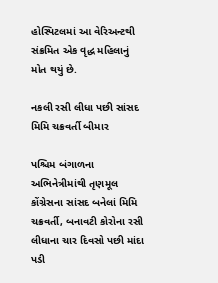હોસ્પિટલમાં આ વેરિઅન્ટથી સંક્રમિત એક વૃદ્ધ મહિલાનું મોત થયું છે.

નકલી રસી લીધા પછી સાંસદ મિમિ ચક્રવર્તી બીમાર

પશ્ચિમ બંગાળના અભિનેત્રીમાંથી તૃણમૂલ કોંગ્રેસના સાંસદ બનેલાં મિમિ ચક્રવર્તી, બનાવટી કોરોના રસી લીધાના ચાર દિવસો પછી માંદા પડી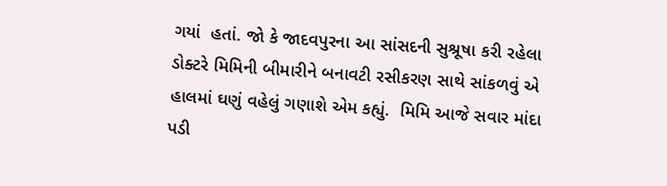ગયાં  હતાં. જો કે જાદવપુરના આ સાંસદની સુશ્રૂષા કરી રહેલા ડોક્ટરે મિમિની બીમારીને બનાવટી રસીકરણ સાથે સાંકળવું એ હાલમાં ઘણું વહેલું ગણાશે એમ કહ્યું.  મિમિ આજે સવાર માંદા પડી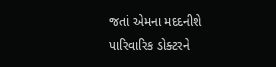જતાં એમના મદદનીશે પારિવારિક ડોક્ટરને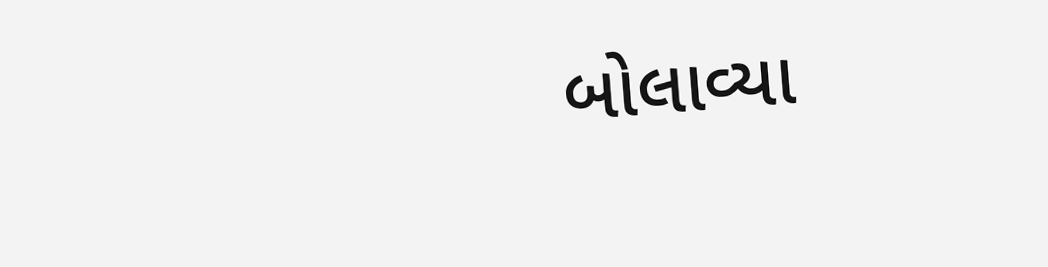બોલાવ્યા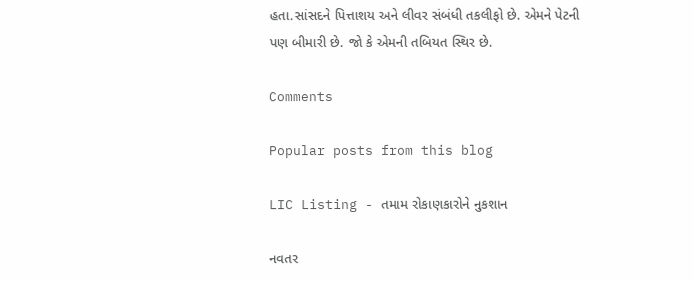હતા.સાંસદને પિત્તાશય અને લીવર સંબંધી તકલીફો છે. એમને પેટની પણ બીમારી છે. જો કે એમની તબિયત સ્થિર છે.

Comments

Popular posts from this blog

LIC Listing - તમામ રોકાણકારોને નુકશાન

નવતર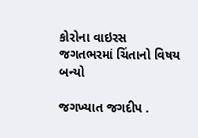કોરોના વાઇરસ જગતભરમાં ચિંતાનો વિષય બન્યો

જગખ્યાત જગદીપ .